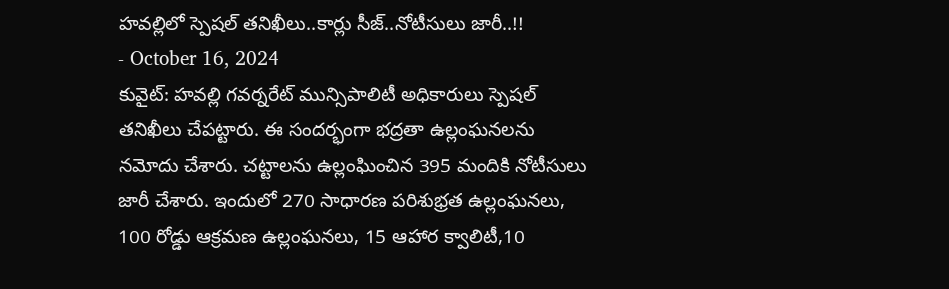హవల్లిలో స్పెషల్ తనిఖీలు..కార్లు సీజ్..నోటీసులు జారీ..!!
- October 16, 2024
కువైట్: హవల్లి గవర్నరేట్ మున్సిపాలిటీ అధికారులు స్పెషల్ తనిఖీలు చేపట్టారు. ఈ సందర్భంగా భద్రతా ఉల్లంఘనలను నమోదు చేశారు. చట్టాలను ఉల్లంఘించిన 395 మందికి నోటీసులు జారీ చేశారు. ఇందులో 270 సాధారణ పరిశుభ్రత ఉల్లంఘనలు, 100 రోడ్డు ఆక్రమణ ఉల్లంఘనలు, 15 ఆహార క్వాలిటీ,10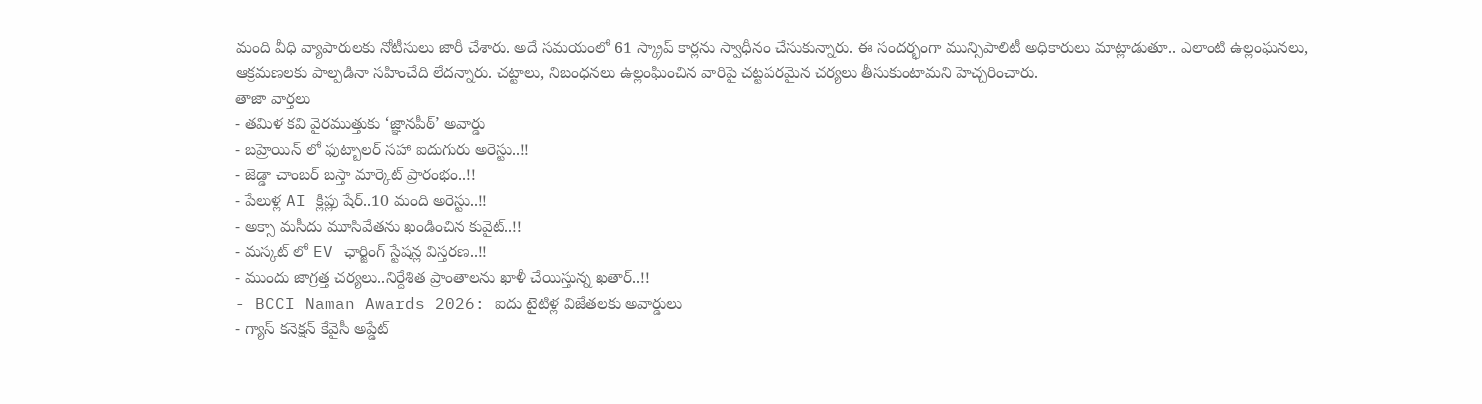మంది వీధి వ్యాపారులకు నోటీసులు జారీ చేశారు. అదే సమయంలో 61 స్క్రాప్ కార్లను స్వాధీనం చేసుకున్నారు. ఈ సందర్భంగా మున్సిపాలిటీ అధికారులు మాట్లాడుతూ.. ఎలాంటి ఉల్లంఘనలు, ఆక్రమణలకు పాల్పడినా సహించేది లేదన్నారు. చట్టాలు, నిబంధనలు ఉల్లంఘించిన వారిపై చట్టపరమైన చర్యలు తీసుకుంటామని హెచ్చరించారు.
తాజా వార్తలు
- తమిళ కవి వైరముత్తుకు ‘జ్ఞానపీఠ్’ అవార్డు
- బహ్రెయిన్ లో ఫుట్బాలర్ సహా ఐదుగురు అరెస్టు..!!
- జెడ్డా చాంబర్ బస్తా మార్కెట్ ప్రారంభం..!!
- పేలుళ్ల AI క్లిప్లు షేర్..10 మంది అరెస్టు..!!
- అక్సా మసీదు మూసివేతను ఖండించిన కువైట్..!!
- మస్కట్ లో EV ఛార్జింగ్ స్టేషన్ల విస్తరణ..!!
- ముందు జాగ్రత్త చర్యలు..నిర్దేశిత ప్రాంతాలను ఖాళీ చేయిస్తున్న ఖతార్..!!
- BCCI Naman Awards 2026: ఐదు టైటిళ్ల విజేతలకు అవార్డులు
- గ్యాస్ కనెక్షన్ కేవైసీ అప్డేట్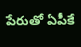పేరుతో ఏపీకే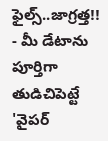ఫైల్స్..జాగ్రత్త!!
- మీ డేటాను పూర్తిగా తుడిచిపెట్టే 'వైపర్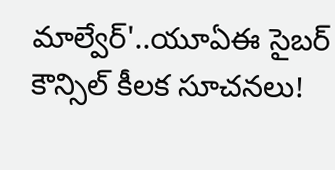మాల్వేర్'..యూఏఈ సైబర్ కౌన్సిల్ కీలక సూచనలు!